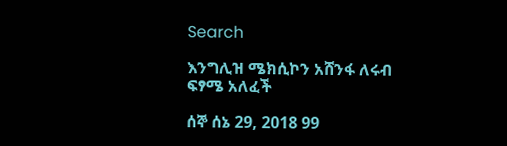Search

እንግሊዝ ሜክሲኮን አሸንፋ ለሩብ ፍፃሜ አለፈች

ሰኞ ሰኔ 29, 2018 99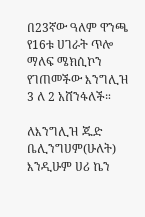በ23ኛው ዓለም ዋንጫ የ16ቱ ሀገራት ጥሎ ማለፍ ሜክሲኮን የገጠመችው እንግሊዝ 3 ለ 2 አሸንፋለች።

ለእንግሊዝ ጁድ ቤሊንግሀም(ሁለት) እንዲሁም ሀሪ ኬን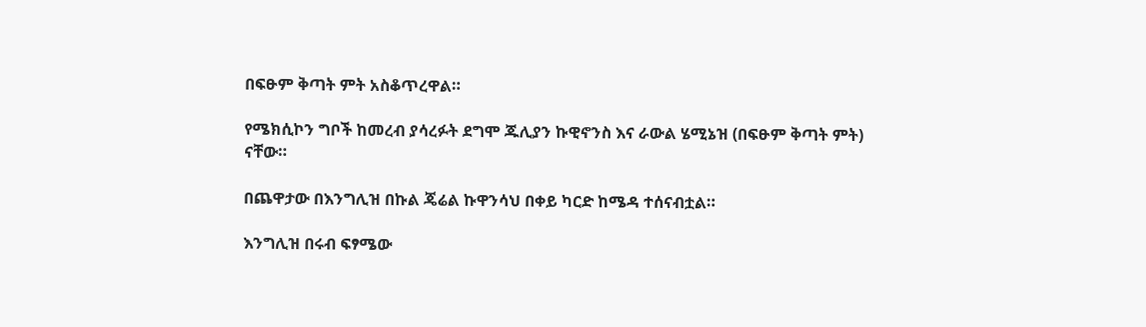በፍፁም ቅጣት ምት አስቆጥረዋል።

የሜክሲኮን ግቦች ከመረብ ያሳረፉት ደግሞ ጁሊያን ኩዊኖንስ እና ራውል ሄሚኔዝ (በፍፁም ቅጣት ምት) ናቸው።

በጨዋታው በእንግሊዝ በኩል ጄሬል ኩዋንሳህ በቀይ ካርድ ከሜዳ ተሰናብቷል።

እንግሊዝ በሩብ ፍፃሜው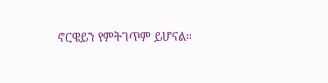ኖርዌይን የምትገጥም ይሆናል።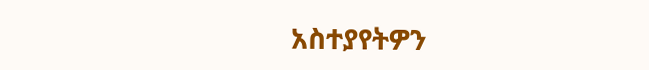አስተያየትዎን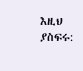እዚህ ያስፍሩ: